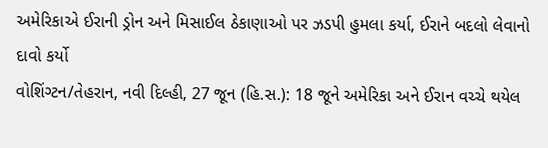અમેરિકાએ ઈરાની ડ્રોન અને મિસાઈલ ઠેકાણાઓ પર ઝડપી હુમલા કર્યા, ઈરાને બદલો લેવાનો દાવો કર્યો
વોશિંગ્ટન/તેહરાન, નવી દિલ્હી, 27 જૂન (હિ.સ.): 18 જૂને અમેરિકા અને ઈરાન વચ્ચે થયેલ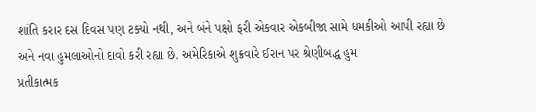શાંતિ કરાર દસ દિવસ પણ ટક્યો નથી, અને બંને પક્ષો ફરી એકવાર એકબીજા સામે ધમકીઓ આપી રહ્યા છે અને નવા હુમલાઓનો દાવો કરી રહ્યા છે. અમેરિકાએ શુક્રવારે ઈરાન પર શ્રેણીબદ્ધ હુમ
પ્રતીકાત્મક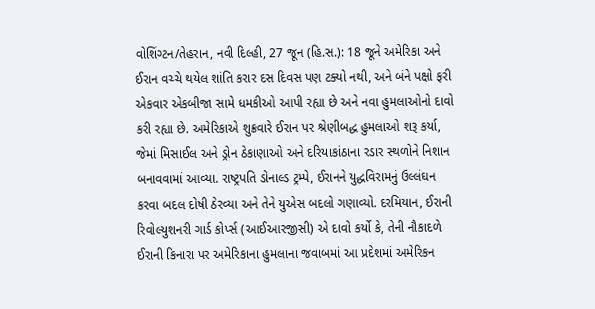વોશિંગ્ટન/તેહરાન, નવી દિલ્હી, 27 જૂન (હિ.સ.): 18 જૂને અમેરિકા અને ઈરાન વચ્ચે થયેલ શાંતિ કરાર દસ દિવસ પણ ટક્યો નથી, અને બંને પક્ષો ફરી એકવાર એકબીજા સામે ધમકીઓ આપી રહ્યા છે અને નવા હુમલાઓનો દાવો કરી રહ્યા છે. અમેરિકાએ શુક્રવારે ઈરાન પર શ્રેણીબદ્ધ હુમલાઓ શરૂ કર્યા, જેમાં મિસાઈલ અને ડ્રોન ઠેકાણાઓ અને દરિયાકાંઠાના રડાર સ્થળોને નિશાન બનાવવામાં આવ્યા. રાષ્ટ્રપતિ ડોનાલ્ડ ટ્રમ્પે, ઈરાનને યુદ્ધવિરામનું ઉલ્લંઘન કરવા બદલ દોષી ઠેરવ્યા અને તેને યુએસ બદલો ગણાવ્યો. દરમિયાન, ઈરાની રિવોલ્યુશનરી ગાર્ડ કોર્પ્સ (આઈઆરજીસી) એ દાવો કર્યો કે, તેની નૌકાદળે ઈરાની કિનારા પર અમેરિકાના હુમલાના જવાબમાં આ પ્રદેશમાં અમેરિકન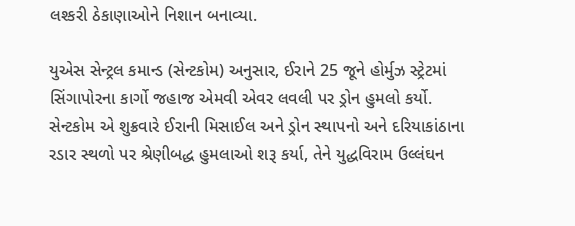લશ્કરી ઠેકાણાઓને નિશાન બનાવ્યા.

યુએસ સેન્ટ્રલ કમાન્ડ (સેન્ટકોમ) અનુસાર, ઈરાને 25 જૂને હોર્મુઝ સ્ટ્રેટમાં સિંગાપોરના કાર્ગો જહાજ એમવી એવર લવલી પર ડ્રોન હુમલો કર્યો. સેન્ટકોમ એ શુક્રવારે ઈરાની મિસાઈલ અને ડ્રોન સ્થાપનો અને દરિયાકાંઠાના રડાર સ્થળો પર શ્રેણીબદ્ધ હુમલાઓ શરૂ કર્યા, તેને યુદ્ધવિરામ ઉલ્લંઘન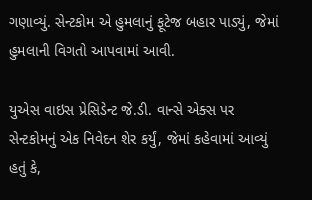ગણાવ્યું. સેન્ટકોમ એ હુમલાનું ફૂટેજ બહાર પાડ્યું, જેમાં હુમલાની વિગતો આપવામાં આવી.

યુએસ વાઇસ પ્રેસિડેન્ટ જે.ડી. વાન્સે એક્સ પર સેન્ટકોમનું એક નિવેદન શેર કર્યું, જેમાં કહેવામાં આવ્યું હતું કે,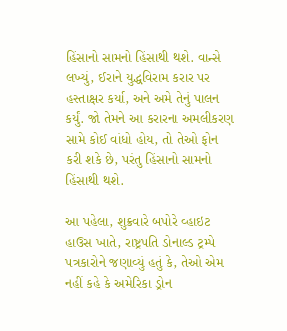હિંસાનો સામનો હિંસાથી થશે. વાન્સે લખ્યું, ઈરાને યુદ્ધવિરામ કરાર પર હસ્તાક્ષર કર્યા, અને અમે તેનું પાલન કર્યું. જો તેમને આ કરારના અમલીકરણ સામે કોઈ વાંધો હોય, તો તેઓ ફોન કરી શકે છે, પરંતુ હિંસાનો સામનો હિંસાથી થશે.

આ પહેલા, શુક્રવારે બપોરે વ્હાઇટ હાઉસ ખાતે, રાષ્ટ્રપતિ ડોનાલ્ડ ટ્રમ્પે પત્રકારોને જણાવ્યું હતું કે, તેઓ એમ નહીં કહે કે અમેરિકા ડ્રોન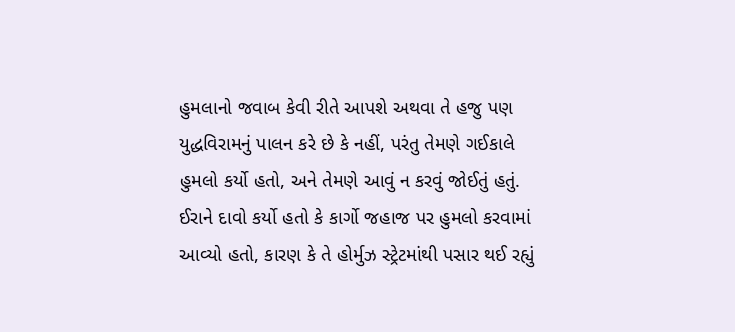હુમલાનો જવાબ કેવી રીતે આપશે અથવા તે હજુ પણ યુદ્ધવિરામનું પાલન કરે છે કે નહીં, પરંતુ તેમણે ગઈકાલે હુમલો કર્યો હતો, અને તેમણે આવું ન કરવું જોઈતું હતું. ઈરાને દાવો કર્યો હતો કે કાર્ગો જહાજ પર હુમલો કરવામાં આવ્યો હતો, કારણ કે તે હોર્મુઝ સ્ટ્રેટમાંથી પસાર થઈ રહ્યું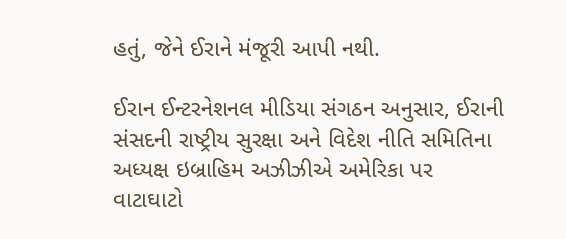હતું, જેને ઈરાને મંજૂરી આપી નથી.

ઈરાન ઈન્ટરનેશનલ મીડિયા સંગઠન અનુસાર, ઈરાની સંસદની રાષ્ટ્રીય સુરક્ષા અને વિદેશ નીતિ સમિતિના અધ્યક્ષ ઇબ્રાહિમ અઝીઝીએ અમેરિકા પર વાટાઘાટો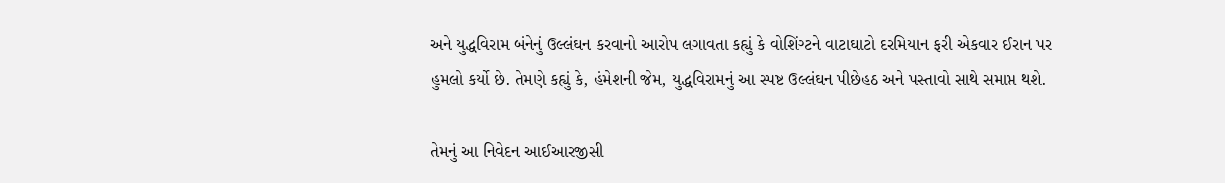અને યુદ્ધવિરામ બંનેનું ઉલ્લંઘન કરવાનો આરોપ લગાવતા કહ્યું કે વોશિંગ્ટને વાટાઘાટો દરમિયાન ફરી એકવાર ઈરાન પર હુમલો કર્યો છે. તેમણે કહ્યું કે, હંમેશની જેમ, યુદ્ધવિરામનું આ સ્પષ્ટ ઉલ્લંઘન પીછેહઠ અને પસ્તાવો સાથે સમાપ્ત થશે.

તેમનું આ નિવેદન આઈઆરજીસી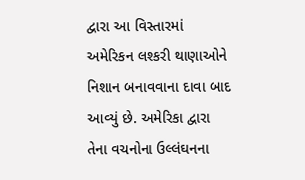દ્વારા આ વિસ્તારમાં અમેરિકન લશ્કરી થાણાઓને નિશાન બનાવવાના દાવા બાદ આવ્યું છે. અમેરિકા દ્વારા તેના વચનોના ઉલ્લંઘનના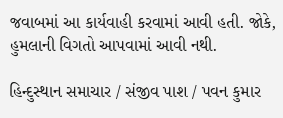જવાબમાં આ કાર્યવાહી કરવામાં આવી હતી. જોકે, હુમલાની વિગતો આપવામાં આવી નથી.

હિન્દુસ્થાન સમાચાર / સંજીવ પાશ / પવન કુમાર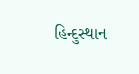હિન્દુસ્થાન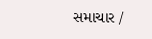સમાચાર /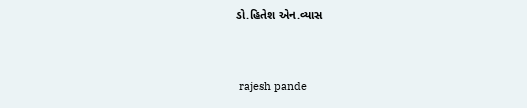ડો.હિતેશ એન.વ્યાસ


 rajesh pande